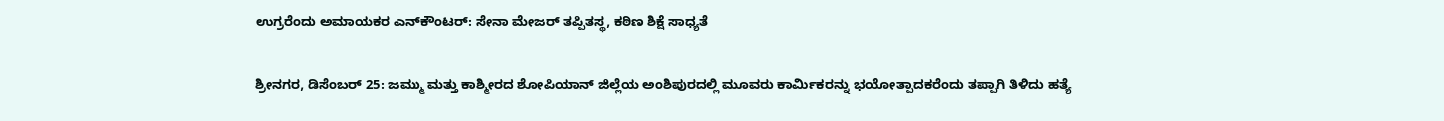ಉಗ್ರರೆಂದು ಅಮಾಯಕರ ಎನ್‌ಕೌಂಟರ್: ಸೇನಾ ಮೇಜರ್ ತಪ್ಪಿತಸ್ಥ, ಕಠಿಣ ಶಿಕ್ಷೆ ಸಾಧ್ಯತೆ

ಶ್ರೀನಗರ, ಡಿಸೆಂಬರ್ 25: ಜಮ್ಮು ಮತ್ತು ಕಾಶ್ಮೀರದ ಶೋಪಿಯಾನ್ ಜಿಲ್ಲೆಯ ಅಂಶಿಪುರದಲ್ಲಿ ಮೂವರು ಕಾರ್ಮಿಕರನ್ನು ಭಯೋತ್ಪಾದಕರೆಂದು ತಪ್ಪಾಗಿ ತಿಳಿದು ಹತ್ಯೆ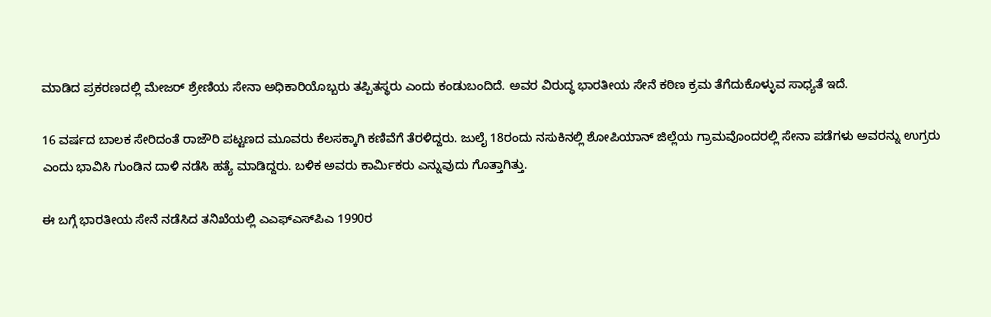ಮಾಡಿದ ಪ್ರಕರಣದಲ್ಲಿ ಮೇಜರ್ ಶ್ರೇಣಿಯ ಸೇನಾ ಅಧಿಕಾರಿಯೊಬ್ಬರು ತಪ್ಪಿತಸ್ಥರು ಎಂದು ಕಂಡುಬಂದಿದೆ. ಅವರ ವಿರುದ್ಧ ಭಾರತೀಯ ಸೇನೆ ಕಠಿಣ ಕ್ರಮ ತೆಗೆದುಕೊಳ್ಳುವ ಸಾಧ್ಯತೆ ಇದೆ.

16 ವರ್ಷದ ಬಾಲಕ ಸೇರಿದಂತೆ ರಾಜೌರಿ ಪಟ್ಟಣದ ಮೂವರು ಕೆಲಸಕ್ಕಾಗಿ ಕಣಿವೆಗೆ ತೆರಳಿದ್ದರು. ಜುಲೈ 18ರಂದು ನಸುಕಿನಲ್ಲಿ ಶೋಪಿಯಾನ್ ಜಿಲ್ಲೆಯ ಗ್ರಾಮವೊಂದರಲ್ಲಿ ಸೇನಾ ಪಡೆಗಳು ಅವರನ್ನು ಉಗ್ರರು ಎಂದು ಭಾವಿಸಿ ಗುಂಡಿನ ದಾಳಿ ನಡೆಸಿ ಹತ್ಯೆ ಮಾಡಿದ್ದರು. ಬಳಿಕ ಅವರು ಕಾರ್ಮಿಕರು ಎನ್ನುವುದು ಗೊತ್ತಾಗಿತ್ತು.

ಈ ಬಗ್ಗೆ ಭಾರತೀಯ ಸೇನೆ ನಡೆಸಿದ ತನಿಖೆಯಲ್ಲಿ ಎಎಫ್‌ಎಸ್‌ಪಿಎ 1990ರ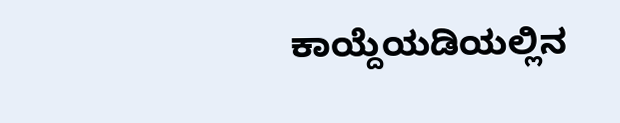ಕಾಯ್ದೆಯಡಿಯಲ್ಲಿನ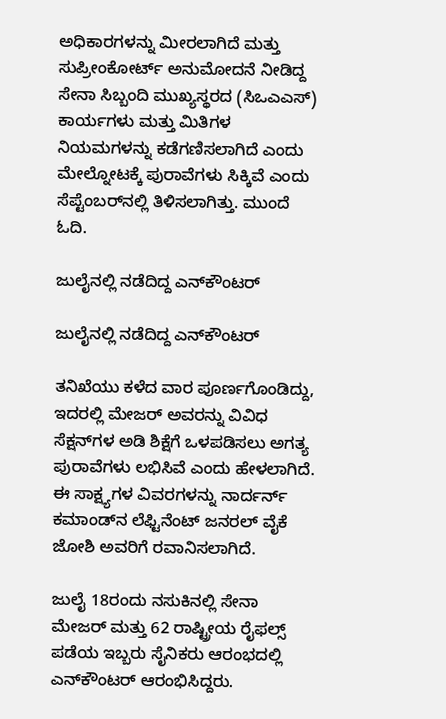ಅಧಿಕಾರಗಳನ್ನು ಮೀರಲಾಗಿದೆ ಮತ್ತು ಸುಪ್ರೀಂಕೋರ್ಟ್ ಅನುಮೋದನೆ ನೀಡಿದ್ದ ಸೇನಾ ಸಿಬ್ಬಂದಿ ಮುಖ್ಯಸ್ಥರದ (ಸಿಒಎಎಸ್) ಕಾರ್ಯಗಳು ಮತ್ತು ಮಿತಿಗಳ ನಿಯಮಗಳನ್ನು ಕಡೆಗಣಿಸಲಾಗಿದೆ ಎಂದು ಮೇಲ್ನೋಟಕ್ಕೆ ಪುರಾವೆಗಳು ಸಿಕ್ಕಿವೆ ಎಂದು ಸೆಪ್ಟೆಂಬರ್‌ನಲ್ಲಿ ತಿಳಿಸಲಾಗಿತ್ತು. ಮುಂದೆ ಓದಿ.

ಜುಲೈನಲ್ಲಿ ನಡೆದಿದ್ದ ಎನ್‌ಕೌಂಟರ್

ಜುಲೈನಲ್ಲಿ ನಡೆದಿದ್ದ ಎನ್‌ಕೌಂಟರ್

ತನಿಖೆಯು ಕಳೆದ ವಾರ ಪೂರ್ಣಗೊಂಡಿದ್ದು, ಇದರಲ್ಲಿ ಮೇಜರ್ ಅವರನ್ನು ವಿವಿಧ ಸೆಕ್ಷನ್‌ಗಳ ಅಡಿ ಶಿಕ್ಷೆಗೆ ಒಳಪಡಿಸಲು ಅಗತ್ಯ ಪುರಾವೆಗಳು ಲಭಿಸಿವೆ ಎಂದು ಹೇಳಲಾಗಿದೆ. ಈ ಸಾಕ್ಷ್ಯಗಳ ವಿವರಗಳನ್ನು ನಾರ್ದರ್ನ್ ಕಮಾಂಡ್‌ನ ಲೆಫ್ಟಿನೆಂಟ್ ಜನರಲ್ ವೈಕೆ ಜೋಶಿ ಅವರಿಗೆ ರವಾನಿಸಲಾಗಿದೆ.

ಜುಲೈ 18ರಂದು ನಸುಕಿನಲ್ಲಿ ಸೇನಾ ಮೇಜರ್ ಮತ್ತು 62 ರಾಷ್ಟ್ರೀಯ ರೈಫಲ್ಸ್ ಪಡೆಯ ಇಬ್ಬರು ಸೈನಿಕರು ಆರಂಭದಲ್ಲಿ ಎನ್‌ಕೌಂಟರ್ ಆರಂಭಿಸಿದ್ದರು.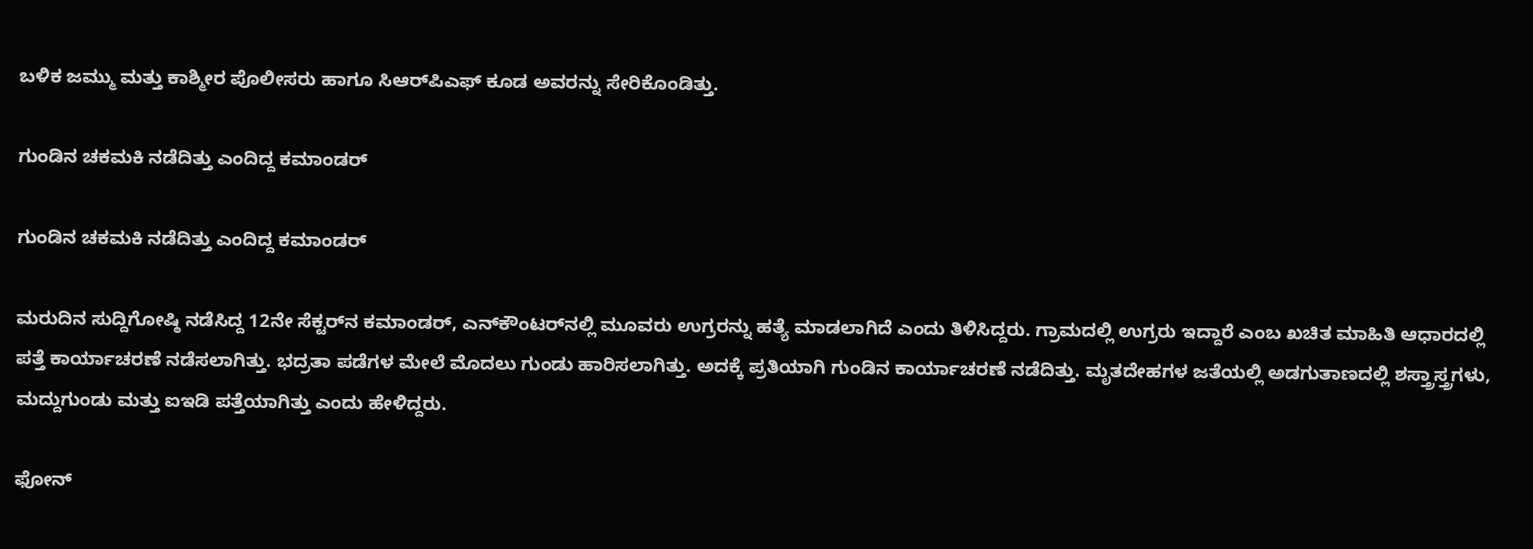ಬಳಿಕ ಜಮ್ಮು ಮತ್ತು ಕಾಶ್ಮೀರ ಪೊಲೀಸರು ಹಾಗೂ ಸಿಆರ್‌ಪಿಎಫ್ ಕೂಡ ಅವರನ್ನು ಸೇರಿಕೊಂಡಿತ್ತು.

ಗುಂಡಿನ ಚಕಮಕಿ ನಡೆದಿತ್ತು ಎಂದಿದ್ದ ಕಮಾಂಡರ್

ಗುಂಡಿನ ಚಕಮಕಿ ನಡೆದಿತ್ತು ಎಂದಿದ್ದ ಕಮಾಂಡರ್

ಮರುದಿನ ಸುದ್ದಿಗೋಷ್ಠಿ ನಡೆಸಿದ್ದ 12ನೇ ಸೆಕ್ಟರ್‌ನ ಕಮಾಂಡರ್, ಎನ್‌ಕೌಂಟರ್‌ನಲ್ಲಿ ಮೂವರು ಉಗ್ರರನ್ನು ಹತ್ಯೆ ಮಾಡಲಾಗಿದೆ ಎಂದು ತಿಳಿಸಿದ್ದರು. ಗ್ರಾಮದಲ್ಲಿ ಉಗ್ರರು ಇದ್ದಾರೆ ಎಂಬ ಖಚಿತ ಮಾಹಿತಿ ಆಧಾರದಲ್ಲಿ ಪತ್ತೆ ಕಾರ್ಯಾಚರಣೆ ನಡೆಸಲಾಗಿತ್ತು. ಭದ್ರತಾ ಪಡೆಗಳ ಮೇಲೆ ಮೊದಲು ಗುಂಡು ಹಾರಿಸಲಾಗಿತ್ತು. ಅದಕ್ಕೆ ಪ್ರತಿಯಾಗಿ ಗುಂಡಿನ ಕಾರ್ಯಾಚರಣೆ ನಡೆದಿತ್ತು. ಮೃತದೇಹಗಳ ಜತೆಯಲ್ಲಿ ಅಡಗುತಾಣದಲ್ಲಿ ಶಸ್ತ್ರಾಸ್ತ್ರಗಳು, ಮದ್ದುಗುಂಡು ಮತ್ತು ಐಇಡಿ ಪತ್ತೆಯಾಗಿತ್ತು ಎಂದು ಹೇಳಿದ್ದರು.

ಫೋನ್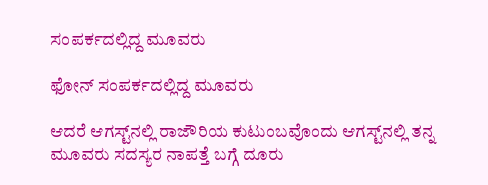ಸಂಪರ್ಕದಲ್ಲಿದ್ದ ಮೂವರು

ಫೋನ್ ಸಂಪರ್ಕದಲ್ಲಿದ್ದ ಮೂವರು

ಆದರೆ ಆಗಸ್ಟ್‌ನಲ್ಲಿ ರಾಜೌರಿಯ ಕುಟುಂಬವೊಂದು ಆಗಸ್ಟ್‌ನಲ್ಲಿ ತನ್ನ ಮೂವರು ಸದಸ್ಯರ ನಾಪತ್ತೆ ಬಗ್ಗೆ ದೂರು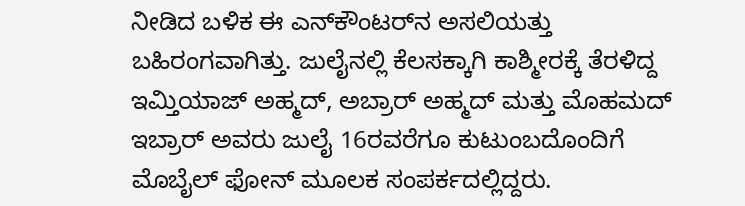ನೀಡಿದ ಬಳಿಕ ಈ ಎನ್‌ಕೌಂಟರ್‌ನ ಅಸಲಿಯತ್ತು ಬಹಿರಂಗವಾಗಿತ್ತು. ಜುಲೈನಲ್ಲಿ ಕೆಲಸಕ್ಕಾಗಿ ಕಾಶ್ಮೀರಕ್ಕೆ ತೆರಳಿದ್ದ ಇಮ್ತಿಯಾಜ್ ಅಹ್ಮದ್, ಅಬ್ರಾರ್ ಅಹ್ಮದ್ ಮತ್ತು ಮೊಹಮದ್ ಇಬ್ರಾರ್ ಅವರು ಜುಲೈ 16ರವರೆಗೂ ಕುಟುಂಬದೊಂದಿಗೆ ಮೊಬೈಲ್ ಫೋನ್ ಮೂಲಕ ಸಂಪರ್ಕದಲ್ಲಿದ್ದರು.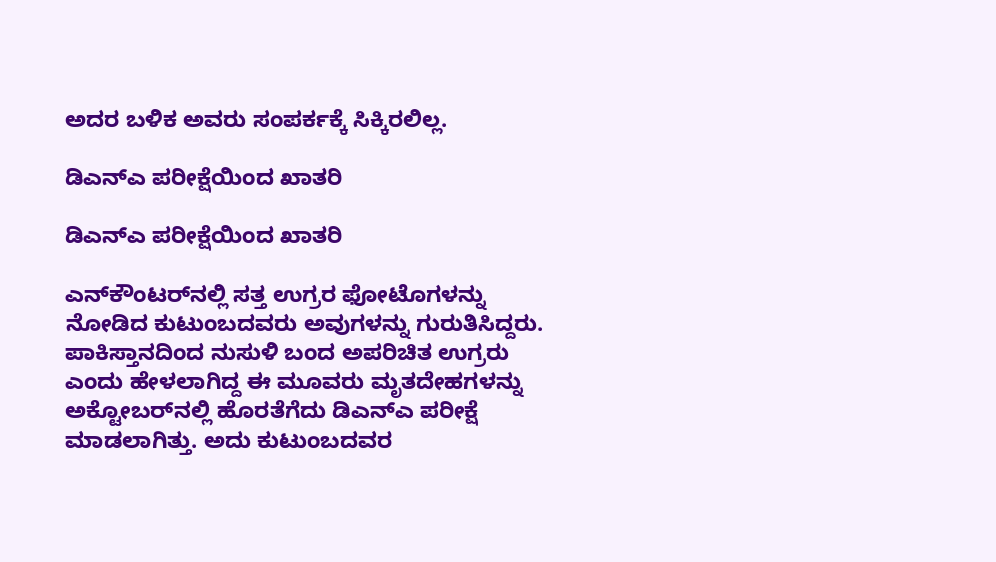ಅದರ ಬಳಿಕ ಅವರು ಸಂಪರ್ಕಕ್ಕೆ ಸಿಕ್ಕಿರಲಿಲ್ಲ.

ಡಿಎನ್‌ಎ ಪರೀಕ್ಷೆಯಿಂದ ಖಾತರಿ

ಡಿಎನ್‌ಎ ಪರೀಕ್ಷೆಯಿಂದ ಖಾತರಿ

ಎನ್‌ಕೌಂಟರ್‌ನಲ್ಲಿ ಸತ್ತ ಉಗ್ರರ ಫೋಟೊಗಳನ್ನು ನೋಡಿದ ಕುಟುಂಬದವರು ಅವುಗಳನ್ನು ಗುರುತಿಸಿದ್ದರು. ಪಾಕಿಸ್ತಾನದಿಂದ ನುಸುಳಿ ಬಂದ ಅಪರಿಚಿತ ಉಗ್ರರು ಎಂದು ಹೇಳಲಾಗಿದ್ದ ಈ ಮೂವರು ಮೃತದೇಹಗಳನ್ನು ಅಕ್ಟೋಬರ್‌ನಲ್ಲಿ ಹೊರತೆಗೆದು ಡಿಎನ್‌ಎ ಪರೀಕ್ಷೆ ಮಾಡಲಾಗಿತ್ತು. ಅದು ಕುಟುಂಬದವರ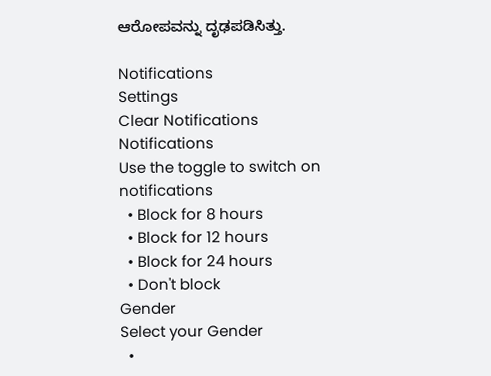ಆರೋಪವನ್ನು ದೃಢಪಡಿಸಿತ್ತು.

Notifications
Settings
Clear Notifications
Notifications
Use the toggle to switch on notifications
  • Block for 8 hours
  • Block for 12 hours
  • Block for 24 hours
  • Don't block
Gender
Select your Gender
  •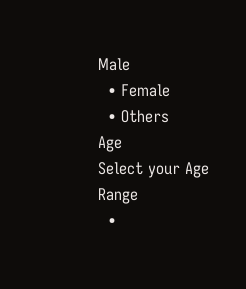Male
  • Female
  • Others
Age
Select your Age Range
  •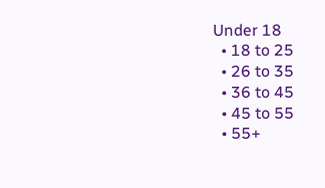Under 18
  • 18 to 25
  • 26 to 35
  • 36 to 45
  • 45 to 55
  • 55+